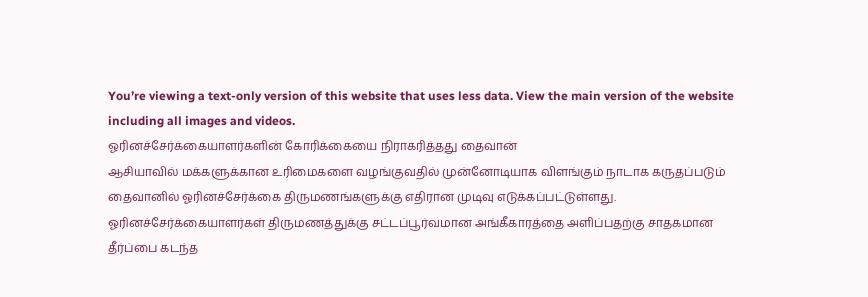You’re viewing a text-only version of this website that uses less data. View the main version of the website including all images and videos.
ஓரினச்சேர்க்கையாளர்களின் கோரிக்கையை நிராகரித்தது தைவான்
ஆசியாவில் மக்களுக்கான உரிமைகளை வழங்குவதில் முன்னோடியாக விளங்கும் நாடாக கருதப்படும் தைவானில் ஓரினச்சேர்க்கை திருமணங்களுக்கு எதிரான முடிவு எடுக்கப்பட்டுள்ளது.
ஓரினச்சேர்க்கையாளர்கள் திருமணத்துக்கு சட்டப்பூர்வமான அங்கீகாரத்தை அளிப்பதற்கு சாதகமான தீர்ப்பை கடந்த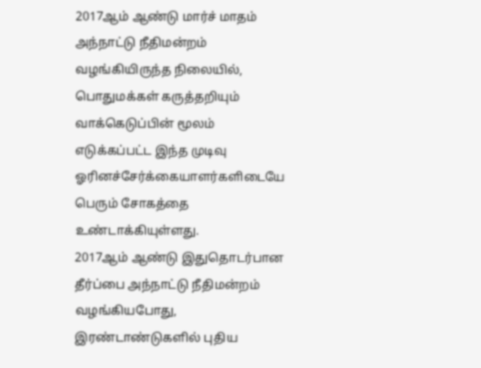2017ஆம் ஆண்டு மார்ச் மாதம் அந்நாட்டு நீதிமன்றம் வழங்கியிருந்த நிலையில், பொதுமக்கள் கருத்தறியும் வாக்கெடுப்பின் மூலம் எடுக்கப்பட்ட இந்த முடிவு ஓரினச்சேர்க்கையாளர்களிடையே பெரும் சோகத்தை உண்டாக்கியுள்ளது.
2017ஆம் ஆண்டு இதுதொடர்பான தீர்ப்பை அந்நாட்டு நீதிமன்றம் வழங்கியபோது, இரண்டாண்டுகளில் புதிய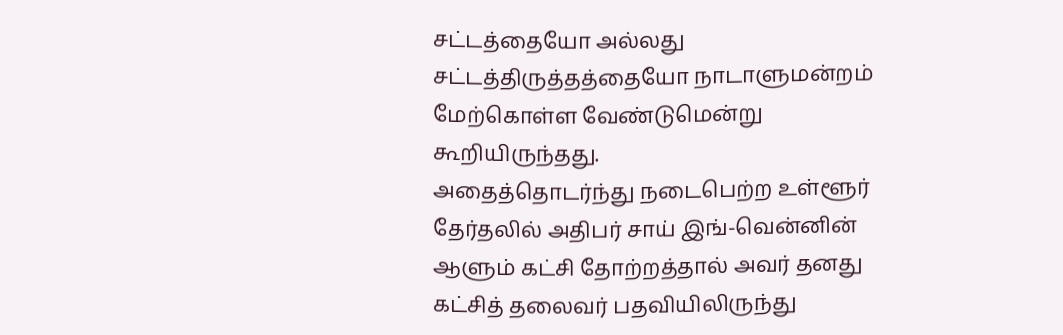சட்டத்தையோ அல்லது சட்டத்திருத்தத்தையோ நாடாளுமன்றம் மேற்கொள்ள வேண்டுமென்று கூறியிருந்தது.
அதைத்தொடர்ந்து நடைபெற்ற உள்ளூர் தேர்தலில் அதிபர் சாய் இங்-வென்னின் ஆளும் கட்சி தோற்றத்தால் அவர் தனது கட்சித் தலைவர் பதவியிலிருந்து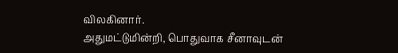விலகினார்.
அதுமட்டுமின்றி, பொதுவாக சீனாவுடன்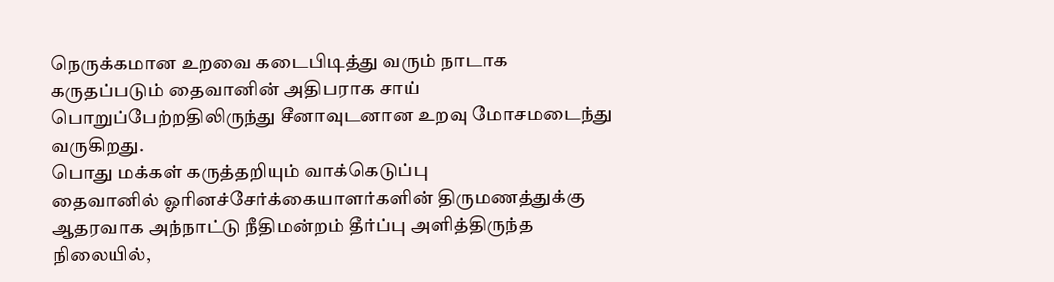நெருக்கமான உறவை கடைபிடித்து வரும் நாடாக கருதப்படும் தைவானின் அதிபராக சாய் பொறுப்பேற்றதிலிருந்து சீனாவுடனான உறவு மோசமடைந்து வருகிறது.
பொது மக்கள் கருத்தறியும் வாக்கெடுப்பு
தைவானில் ஓரினச்சேர்க்கையாளர்களின் திருமணத்துக்கு ஆதரவாக அந்நாட்டு நீதிமன்றம் தீர்ப்பு அளித்திருந்த நிலையில்,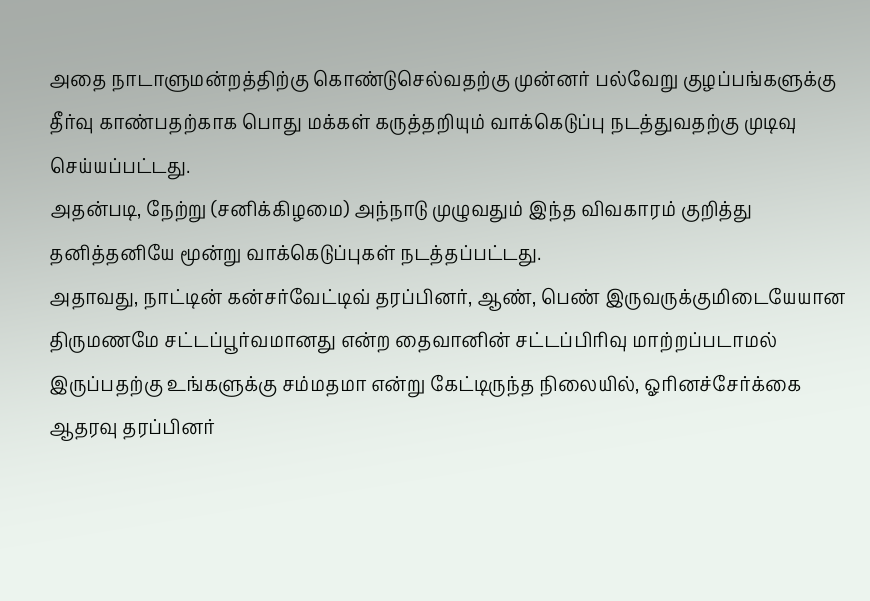அதை நாடாளுமன்றத்திற்கு கொண்டுசெல்வதற்கு முன்னர் பல்வேறு குழப்பங்களுக்கு தீர்வு காண்பதற்காக பொது மக்கள் கருத்தறியும் வாக்கெடுப்பு நடத்துவதற்கு முடிவு செய்யப்பட்டது.
அதன்படி, நேற்று (சனிக்கிழமை) அந்நாடு முழுவதும் இந்த விவகாரம் குறித்து தனித்தனியே மூன்று வாக்கெடுப்புகள் நடத்தப்பட்டது.
அதாவது, நாட்டின் கன்சர்வேட்டிவ் தரப்பினர், ஆண், பெண் இருவருக்குமிடையேயான திருமணமே சட்டப்பூர்வமானது என்ற தைவானின் சட்டப்பிரிவு மாற்றப்படாமல் இருப்பதற்கு உங்களுக்கு சம்மதமா என்று கேட்டிருந்த நிலையில், ஓரினச்சேர்க்கை ஆதரவு தரப்பினர்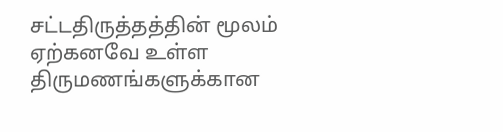சட்டதிருத்தத்தின் மூலம் ஏற்கனவே உள்ள திருமணங்களுக்கான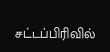சட்டப்பிரிவில்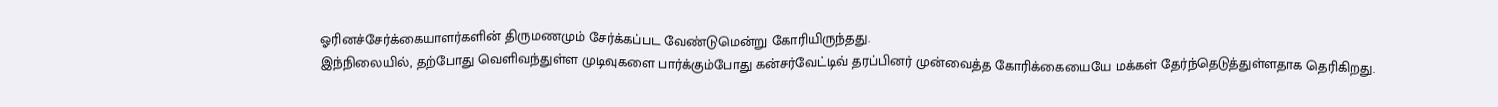ஓரினச்சேர்க்கையாளர்களின் திருமணமும் சேர்க்கப்பட வேண்டுமென்று கோரியிருந்தது.
இந்நிலையில், தற்போது வெளிவந்துள்ள முடிவுகளை பார்க்கும்போது கன்சர்வேட்டிவ் தரப்பினர் முன்வைத்த கோரிக்கையையே மக்கள் தேர்ந்தெடுத்துள்ளதாக தெரிகிறது.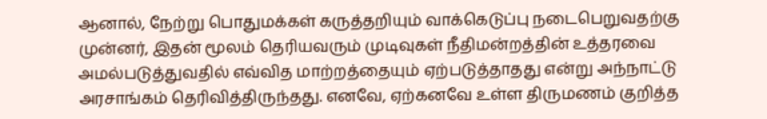ஆனால், நேற்று பொதுமக்கள் கருத்தறியும் வாக்கெடுப்பு நடைபெறுவதற்கு முன்னர், இதன் மூலம் தெரியவரும் முடிவுகள் நீதிமன்றத்தின் உத்தரவை அமல்படுத்துவதில் எவ்வித மாற்றத்தையும் ஏற்படுத்தாதது என்று அந்நாட்டு அரசாங்கம் தெரிவித்திருந்தது. எனவே, ஏற்கனவே உள்ள திருமணம் குறித்த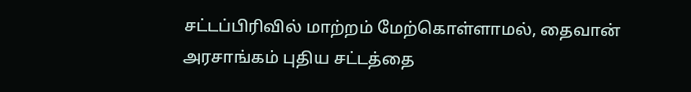சட்டப்பிரிவில் மாற்றம் மேற்கொள்ளாமல், தைவான் அரசாங்கம் புதிய சட்டத்தை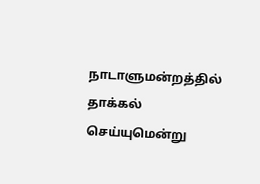நாடாளுமன்றத்தில் தாக்கல் செய்யுமென்று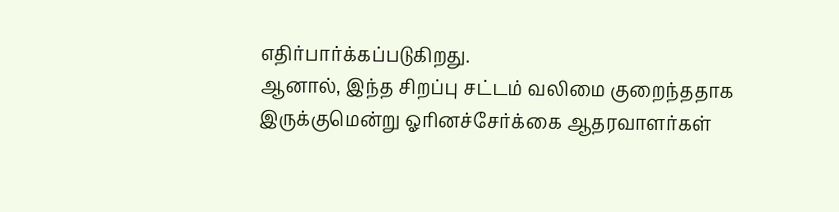எதிர்பார்க்கப்படுகிறது.
ஆனால், இந்த சிறப்பு சட்டம் வலிமை குறைந்ததாக இருக்குமென்று ஓரினச்சேர்க்கை ஆதரவாளர்கள்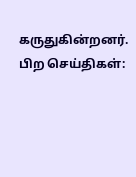கருதுகின்றனர்.
பிற செய்திகள்: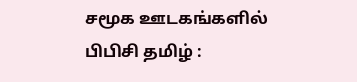சமூக ஊடகங்களில் பிபிசி தமிழ் :